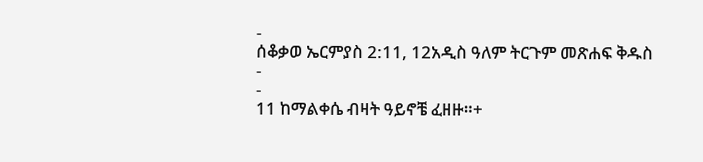-
ሰቆቃወ ኤርምያስ 2:11, 12አዲስ ዓለም ትርጉም መጽሐፍ ቅዱስ
-
-
11 ከማልቀሴ ብዛት ዓይኖቼ ፈዘዙ።+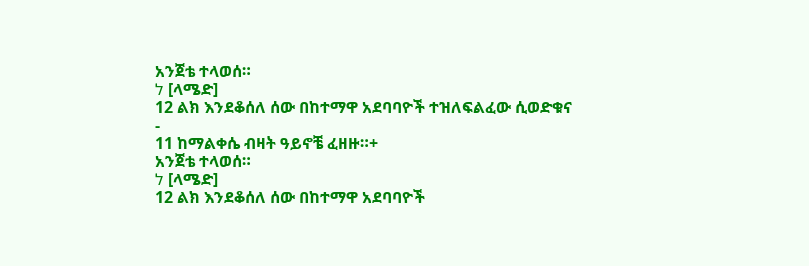አንጀቴ ተላወሰ።
ל [ላሜድ]
12 ልክ እንደቆሰለ ሰው በከተማዋ አደባባዮች ተዝለፍልፈው ሲወድቁና
-
11 ከማልቀሴ ብዛት ዓይኖቼ ፈዘዙ።+
አንጀቴ ተላወሰ።
ל [ላሜድ]
12 ልክ እንደቆሰለ ሰው በከተማዋ አደባባዮች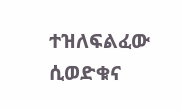ተዝለፍልፈው ሲወድቁና